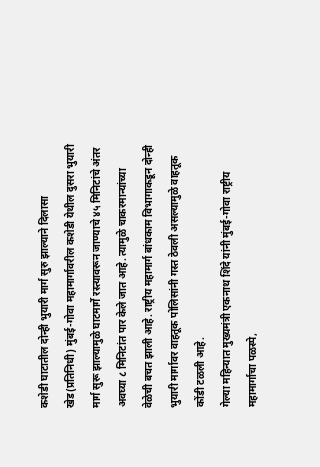कशेडी घाटातील दोन्ही भुयारी मार्ग सुरु झाल्याने दिलासा
खेड(प्रतिनिधी) मुंबई-गोवा महामार्गावरील कशेडी येथील दुसरा भुयारी मार्ग सुरू झाल्यामुळे घाटमार्गे रस्त्यावरून जाण्याचे ४५ मिनिटांचे अंतर अवघ्या ८ मिनिटांत पार केले जात आहे. त्यामुळे चाकरमान्यांच्या वेळेची बचत झाली आहे. राष्ट्रीय महामार्ग बांधकाम विभागाकडून दोन्ही भुयारी मार्गावर वाहतूक पोलिसांनी गस्त ठेवली असल्यामुळे वाहतूक कोंडी टळली आहे.
गेल्या महिन्यात मुख्यमंत्री एकनाथ शिंदे यांनी मुंबई-गोवा राष्ट्रीय महामार्गाचा पळस्पे,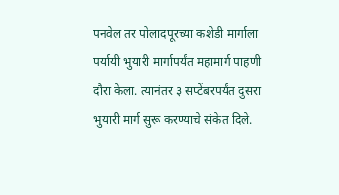पनवेल तर पोलादपूरच्या कशेडी मार्गाला पर्यायी भुयारी मार्गापर्यंत महामार्ग पाहणी दौरा केला. त्यानंतर ३ सप्टेंबरपर्यंत दुसरा भुयारी मार्ग सुरू करण्याचे संकेत दिले.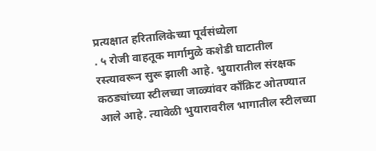प्रत्यक्षात हरितालिकेच्या पूर्वसंध्येला
. ५ रोजी वाहतूक मार्गामुळे कशेडी घाटातील रस्त्यावरून सुरू झाली आहे. भुयारातील संरक्षक कठड्यांच्या स्टीलच्या जाळ्यांवर काँक्रिट ओतण्यात आले आहे. त्यावेळी भुयारावरील भागातील स्टीलच्या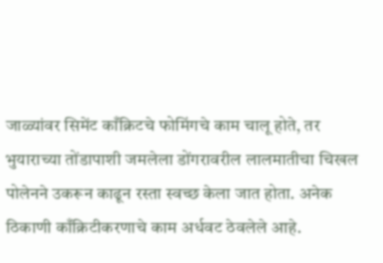जाळ्यांवर सिमेंट काँक्रिटचे फोमिंगचे काम चालू होते, तर भुयाराच्या तोंडापाशी जमलेला डोंगरावरील लालमातीचा चिखल पोलेनने उकरून काढून रस्ता स्वच्छ केला जात होता. अनेक ठिकाणी काँक्रिटीकरणाचे काम अर्धवट ठेवलेले आहे.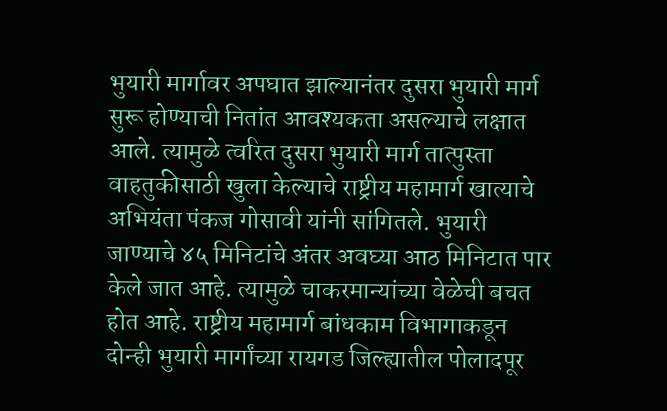भुयारी मार्गावर अपघात झाल्यानंतर दुसरा भुयारी मार्ग सुरू होण्याची नितांत आवश्यकता असल्याचे लक्षात आले. त्यामुळे त्वरित दुसरा भुयारी मार्ग तात्पुस्ता वाहतुकीसाठी खुला केल्याचे राष्ट्रीय महामार्ग खात्याचे अभियंता पंकज गोसावी यांनी सांगितले. भुयारी
जाण्याचे ४५ मिनिटांचे अंतर अवघ्या आठ मिनिटात पार केले जात आहे. त्यामुळे चाकरमान्यांच्या वेळेची बचत होत आहे. राष्ट्रीय महामार्ग बांधकाम विभागाकडून दोन्ही भुयारी मार्गांच्या रायगड जिल्ह्यातील पोलादपूर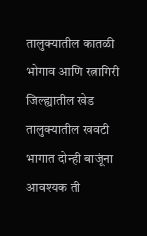तालुक्यातील कातळी भोगाव आणि रत्नागिरी जिल्ह्यातील खेड तालुक्यातील खवटी भागात दोन्ही बाजूंना आवश्यक ती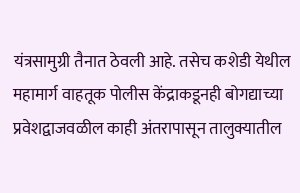यंत्रसामुग्री तैनात ठेवली आहे. तसेच कशेडी येथील महामार्ग वाहतूक पोलीस केंद्राकडूनही बोगद्याच्या प्रवेशद्वाजवळील काही अंतरापासून तालुक्यातील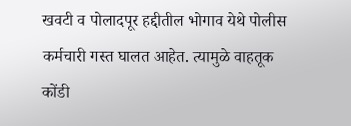खवटी व पोलादपूर हद्दीतील भोगाव येथे पोलीस कर्मचारी गस्त घालत आहेत. त्यामुळे वाहतूक कोंडी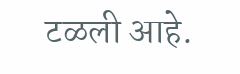टळली आहे.